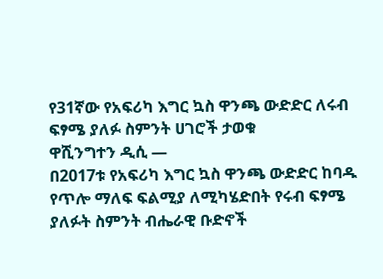የ31ኛው የአፍሪካ እግር ኳስ ዋንጫ ውድድር ለሩብ ፍፃሜ ያለፉ ስምንት ሀገሮች ታወቁ
ዋሺንግተን ዲሲ —
በ2017ቱ የአፍሪካ እግር ኳስ ዋንጫ ውድድር ከባዱ የጥሎ ማለፍ ፍልሚያ ለሚካሄድበት የሩብ ፍፃሜ ያለፉት ስምንት ብሔራዊ ቡድኖች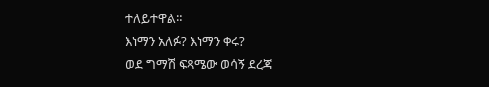ተለይተዋል።
እነማን አለፉ? እነማን ቀሩ?
ወደ ግማሽ ፍጻሜው ወሳኝ ደረጃ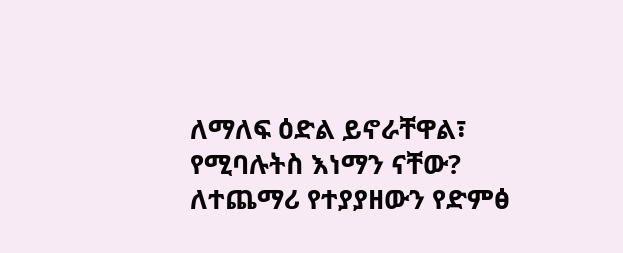ለማለፍ ዕድል ይኖራቸዋል፣ የሚባሉትስ እነማን ናቸው?
ለተጨማሪ የተያያዘውን የድምፅ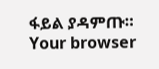ፋይል ያዳምጡ።
Your browser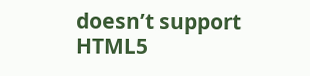doesn’t support HTML5